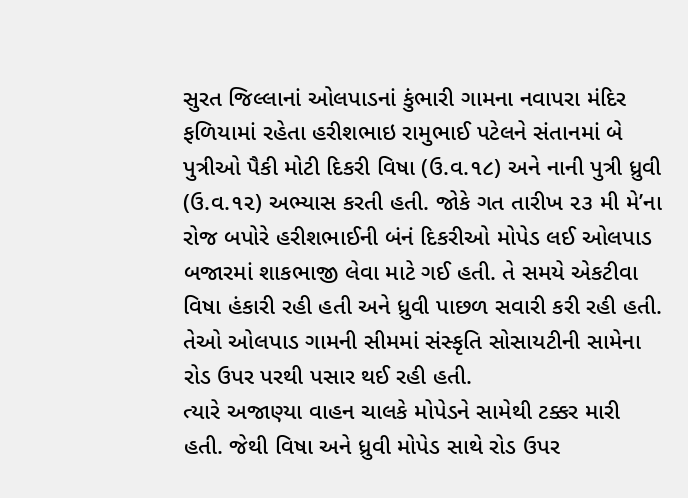સુરત જિલ્લાનાં ઓલપાડનાં કુંભારી ગામના નવાપરા મંદિર ફળિયામાં રહેતા હરીશભાઇ રામુભાઈ પટેલને સંતાનમાં બે પુત્રીઓ પૈકી મોટી દિકરી વિષા (ઉ.વ.૧૮) અને નાની પુત્રી ધ્રુવી (ઉ.વ.૧૨) અભ્યાસ કરતી હતી. જોકે ગત તારીખ ૨૩ મી મે’ના રોજ બપોરે હરીશભાઈની બંનં દિકરીઓ મોપેડ લઈ ઓલપાડ બજારમાં શાકભાજી લેવા માટે ગઈ હતી. તે સમયે એકટીવા વિષા હંકારી રહી હતી અને ધ્રુવી પાછળ સવારી કરી રહી હતી. તેઓ ઓલપાડ ગામની સીમમાં સંસ્કૃતિ સોસાયટીની સામેના રોડ ઉપર પરથી પસાર થઈ રહી હતી.
ત્યારે અજાણ્યા વાહન ચાલકે મોપેડને સામેથી ટક્કર મારી હતી. જેથી વિષા અને ધ્રુવી મોપેડ સાથે રોડ ઉપર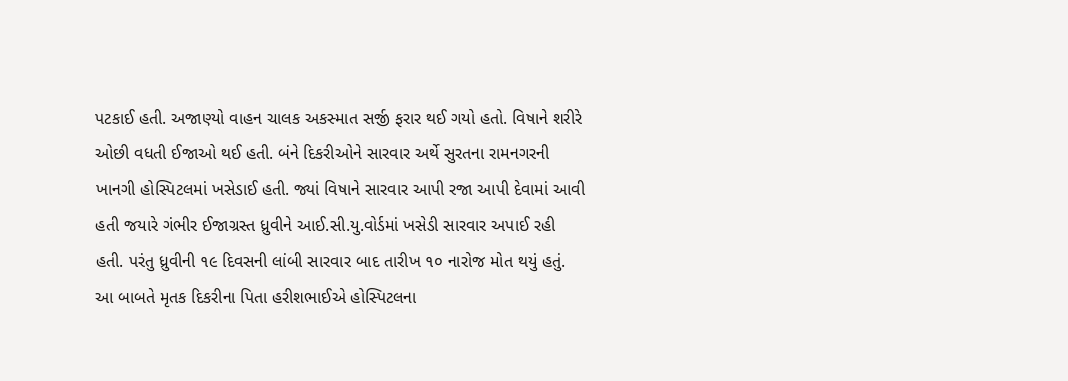પટકાઈ હતી. અજાણ્યો વાહન ચાલક અકસ્માત સર્જી ફરાર થઈ ગયો હતો. વિષાને શરીરે ઓછી વધતી ઈજાઓ થઈ હતી. બંને દિકરીઓને સારવાર અર્થે સુરતના રામનગરની ખાનગી હોસ્પિટલમાં ખસેડાઈ હતી. જ્યાં વિષાને સારવાર આપી રજા આપી દેવામાં આવી હતી જયારે ગંભીર ઈજાગ્રસ્ત ધ્રુવીને આઈ.સી.યુ.વોર્ડમાં ખસેડી સારવાર અપાઈ રહી હતી. પરંતુ ધ્રુવીની ૧૯ દિવસની લાંબી સારવાર બાદ તારીખ ૧૦ નારોજ મોત થયું હતું. આ બાબતે મૃતક દિકરીના પિતા હરીશભાઈએ હોસ્પિટલના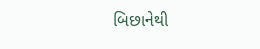બિછાનેથી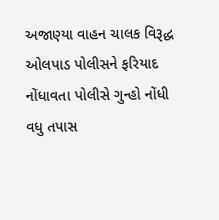અજાણ્યા વાહન ચાલક વિરૂદ્ધ ઓલપાડ પોલીસને ફરિયાદ નોંધાવતા પોલીસે ગુન્હો નોંધી વધુ તપાસ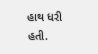હાથ ધરી હતી.